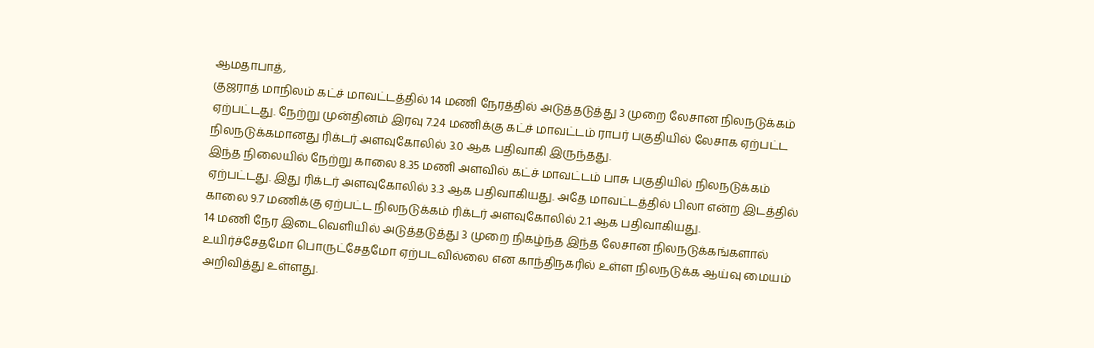ஆமதாபாத்,
குஜராத் மாநிலம் கட்ச் மாவட்டத்தில் 14 மணி நேரத்தில் அடுத்தடுத்து 3 முறை லேசான நிலநடுக்கம் ஏற்பட்டது. நேற்று முன்தினம் இரவு 7.24 மணிக்கு கட்ச் மாவட்டம் ராபர் பகுதியில் லேசாக ஏற்பட்ட நிலநடுக்கமானது ரிக்டர் அளவுகோலில் 3.0 ஆக பதிவாகி இருந்தது.
இந்த நிலையில் நேற்று காலை 8.35 மணி அளவில் கட்ச் மாவட்டம் பாசு பகுதியில் நிலநடுக்கம் ஏற்பட்டது. இது ரிக்டர் அளவுகோலில் 3.3 ஆக பதிவாகியது. அதே மாவட்டத்தில் பிலா என்ற இடத்தில் காலை 9.7 மணிக்கு ஏற்பட்ட நிலநடுக்கம் ரிக்டர் அளவுகோலில் 2.1 ஆக பதிவாகியது.
14 மணி நேர இடைவெளியில் அடுத்தடுத்து 3 முறை நிகழ்ந்த இந்த லேசான நிலநடுக்கங்களால் உயிர்ச்சேதமோ பொருட்சேதமோ ஏற்படவில்லை என காந்திநகரில் உள்ள நிலநடுக்க ஆய்வு மையம் அறிவித்து உள்ளது.